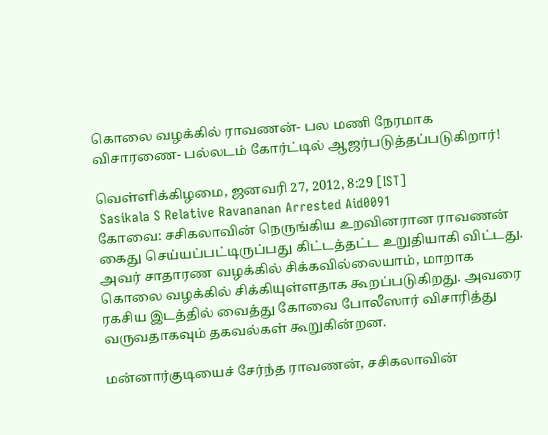கொலை வழக்கில் ராவணன்- பல மணி நேரமாக விசாரணை- பல்லடம் கோர்ட்டில் ஆஜர்படுத்தப்படுகிறார்!

வெள்ளிக்கிழமை, ஜனவரி 27, 2012, 8:29 [IST]
 Sasikala S Relative Ravananan Arrested Aid0091
கோவை: சசிகலாவின் நெருங்கிய உறவினரான ராவணன் கைது செய்யப்பட்டிருப்பது கிட்டத்தட்ட உறுதியாகி விட்டது. அவர் சாதாரண வழக்கில் சிக்கவில்லையாம், மாறாக கொலை வழக்கில் சிக்கியுள்ளதாக கூறப்படுகிறது. அவரை ரகசிய இடத்தில் வைத்து கோவை போலீஸார் விசாரித்து வருவதாகவும் தகவல்கள் கூறுகின்றன.

மன்னார்குடியைச் சேர்ந்த ராவணன், சசிகலாவின்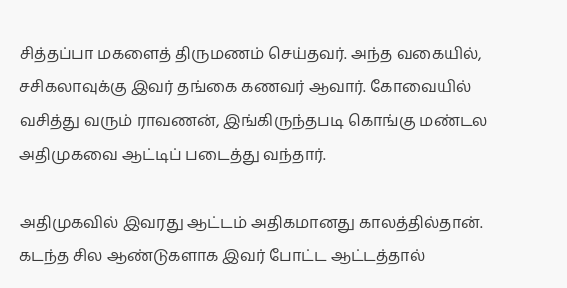சித்தப்பா மகளைத் திருமணம் செய்தவர். அந்த வகையில், சசிகலாவுக்கு இவர் தங்கை கணவர் ஆவார். கோவையில் வசித்து வரும் ராவணன், இங்கிருந்தபடி கொங்கு மண்டல அதிமுகவை ஆட்டிப் படைத்து வந்தார்.

அதிமுகவில் இவரது ஆட்டம் அதிகமானது காலத்தில்தான். கடந்த சில ஆண்டுகளாக இவர் போட்ட ஆட்டத்தால்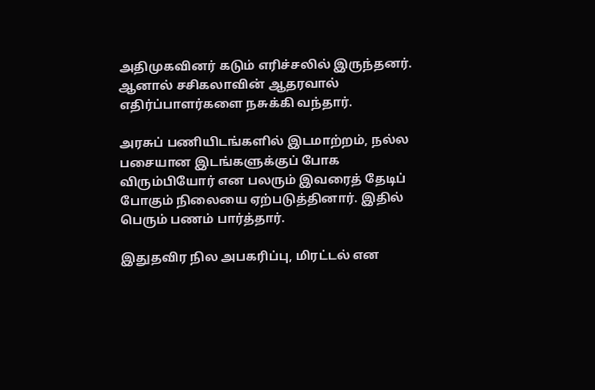அதிமுகவினர் கடும் எரிச்சலில் இருந்தனர். ஆனால் சசிகலாவின் ஆதரவால் எதிர்ப்பாளர்களை நசுக்கி வந்தார்.

அரசுப் பணியிடங்களில் இடமாற்றம், நல்ல பசையான இடங்களுக்குப் போக விரும்பியோர் என பலரும் இவரைத் தேடிப் போகும் நிலையை ஏற்படுத்தினார். இதில் பெரும் பணம் பார்த்தார்.

இதுதவிர நில அபகரிப்பு, மிரட்டல் என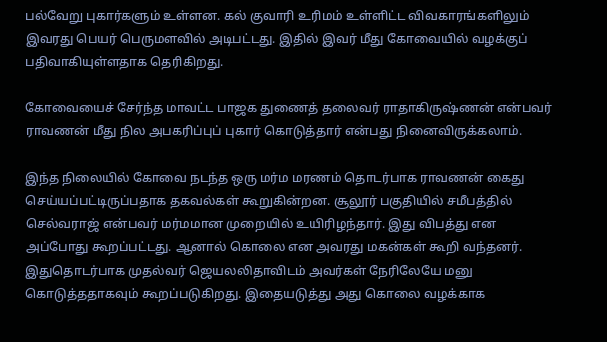பல்வேறு புகார்களும் உள்ளன. கல் குவாரி உரிமம் உள்ளிட்ட விவகாரங்களிலும் இவரது பெயர் பெருமளவில் அடிபட்டது. இதில் இவர் மீது கோவையில் வழக்குப் பதிவாகியுள்ளதாக தெரிகிறது.

கோவையைச் சேர்ந்த மாவட்ட பாஜக துணைத் தலைவர் ராதாகிருஷ்ணன் என்பவர் ராவணன் மீது நில அபகரிப்புப் புகார் கொடுத்தார் என்பது நினைவிருக்கலாம்.

இந்த நிலையில் கோவை நடந்த ஒரு மர்ம மரணம் தொடர்பாக ராவணன் கைது செய்யப்பட்டிருப்பதாக தகவல்கள் கூறுகின்றன. சூலூர் பகுதியில் சமீபத்தில் செல்வராஜ் என்பவர் மர்மமான முறையில் உயிரிழந்தார். இது விபத்து என அப்போது கூறப்பட்டது. ஆனால் கொலை என அவரது மகன்கள் கூறி வந்தனர். இதுதொடர்பாக முதல்வர் ஜெயலலிதாவிடம் அவர்கள் நேரிலேயே மனு கொடுத்ததாகவும் கூறப்படுகிறது. இதையடுத்து அது கொலை வழக்காக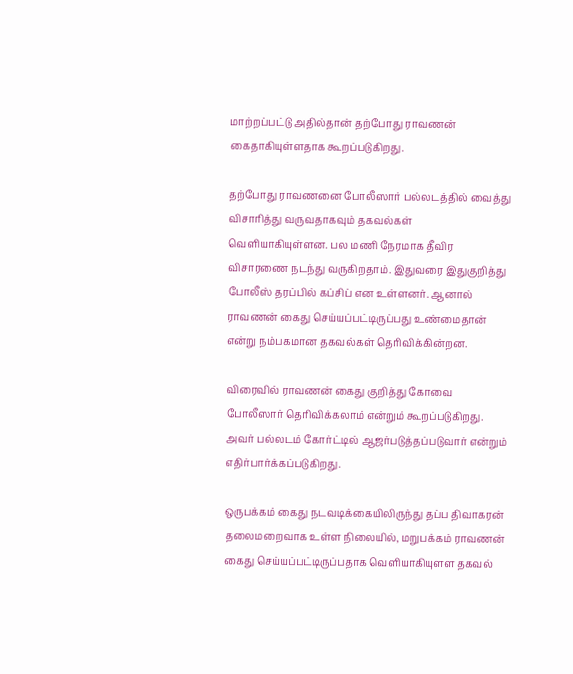மாற்றப்பட்டு அதில்தான் தற்போது ராவணன் கைதாகியுள்ளதாக கூறப்படுகிறது.

தற்போது ராவணனை போலீஸார் பல்லடத்தில் வைத்து விசாரித்து வருவதாகவும் தகவல்கள் வெளியாகியுள்ளன. பல மணி நேரமாக தீவிர விசாரணை நடந்து வருகிறதாம். இதுவரை இதுகுறித்து போலீஸ் தரப்பில் கப்சிப் என உள்ளனர். ஆனால் ராவணன் கைது செய்யப்பட்டிருப்பது உண்மைதான் என்று நம்பகமான தகவல்கள் தெரிவிக்கின்றன.

விரைவில் ராவணன் கைது குறித்து கோவை போலீஸார் தெரிவிக்கலாம் என்றும் கூறப்படுகிறது. அவர் பல்லடம் கோர்ட்டில் ஆஜர்படுத்தப்படுவார் என்றும் எதிர்பார்க்கப்படுகிறது.

ஒருபக்கம் கைது நடவடிக்கையிலிருந்து தப்ப திவாகரன் தலைமறைவாக உள்ள நிலையில், மறுபக்கம் ராவணன் கைது செய்யப்பட்டிருப்பதாக வெளியாகியுளள தகவல்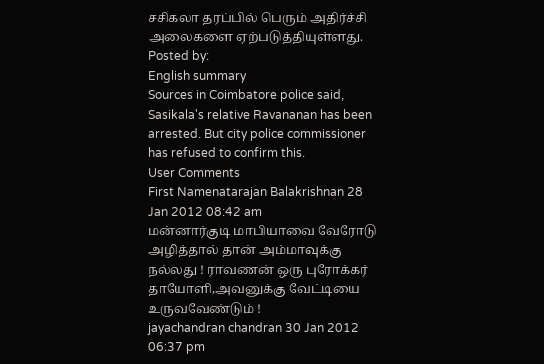சசிகலா தரப்பில் பெரும் அதிர்ச்சி அலைகளை ஏற்படுத்தியுள்ளது.
Posted by:
English summary
Sources in Coimbatore police said, Sasikala's relative Ravananan has been arrested. But city police commissioner has refused to confirm this.
User Comments
First Namenatarajan Balakrishnan 28 Jan 2012 08:42 am
மன்னார்குடி மாபியாவை வேரோடு அழித்தால் தான் அம்மாவுக்கு நல்லது ! ராவணன் ஒரு புரோக்கர் தாயோளி,அவனுக்கு வேட்டியை உருவவேண்டும் !
jayachandran chandran 30 Jan 2012 06:37 pm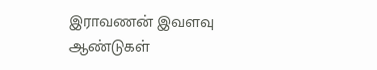இராவணன் இவளவு ஆண்டுகள்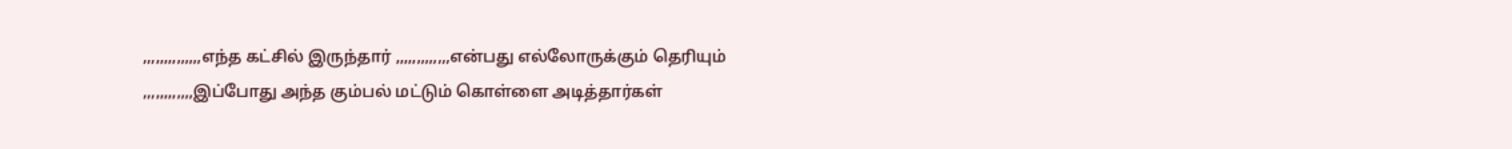,,,,,,,,,,,,,,எந்த கட்சில் இருந்தார் ,,,,,,,,,,,,,என்பது எல்லோருக்கும் தெரியும் ,,,,,,,,,,,,இப்போது அந்த கும்பல் மட்டும் கொள்ளை அடித்தார்கள்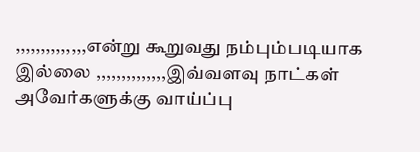,,,,,,,,,,,,,,என்று கூறுவது நம்பும்படியாக இல்லை ,,,,,,,,,,,,,,இவ்வளவு நாட்கள் அவேர்களுக்கு வாய்ப்பு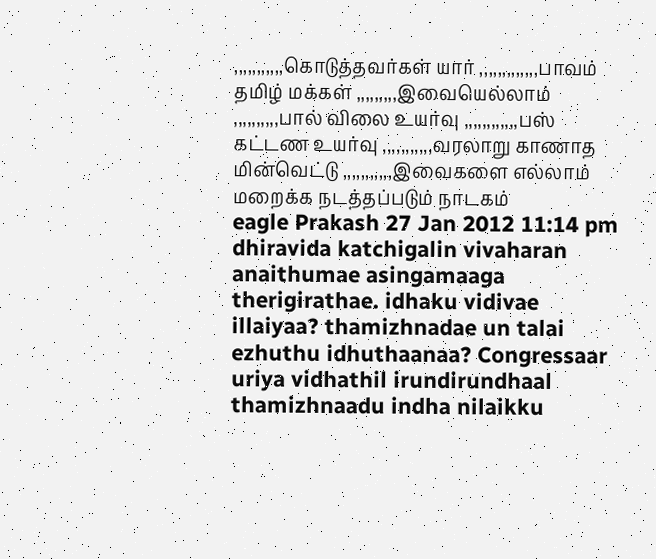,,,,,,,,,,,கொடுத்தவர்கள் யார் ,,,,,,,,,,,,,பாவம் தமிழ் மக்கள் ,,,,,,,,,இவையெல்லாம் ,,,,,,,,,,பால் விலை உயர்வு ,,,,,,,,,,,,பஸ் கட்டண உயர்வு ,,,,,,,,,,,வரலாறு காணாத மின்வெட்டு ,,,,,,,,,,,இவைகளை எல்லாம் மறைக்க நடத்தப்படும் நாடகம்
eagle Prakash 27 Jan 2012 11:14 pm
dhiravida katchigalin vivaharan anaithumae asingamaaga therigirathae. idhaku vidivae illaiyaa? thamizhnadae un talai ezhuthu idhuthaanaa? Congressaar uriya vidhathil irundirundhaal thamizhnaadu indha nilaikku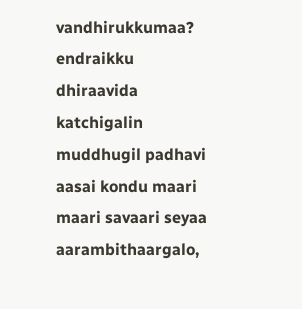vandhirukkumaa? endraikku dhiraavida katchigalin muddhugil padhavi aasai kondu maari maari savaari seyaa aarambithaargalo,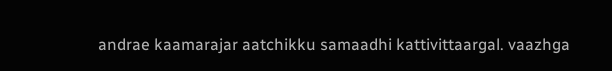andrae kaamarajar aatchikku samaadhi kattivittaargal. vaazhga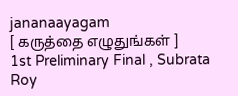jananaayagam
[ கருத்தை எழுதுங்கள் ]
1st Preliminary Final , Subrata Roy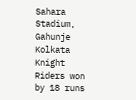Sahara Stadium, Gahunje
Kolkata Knight Riders won by 18 runs